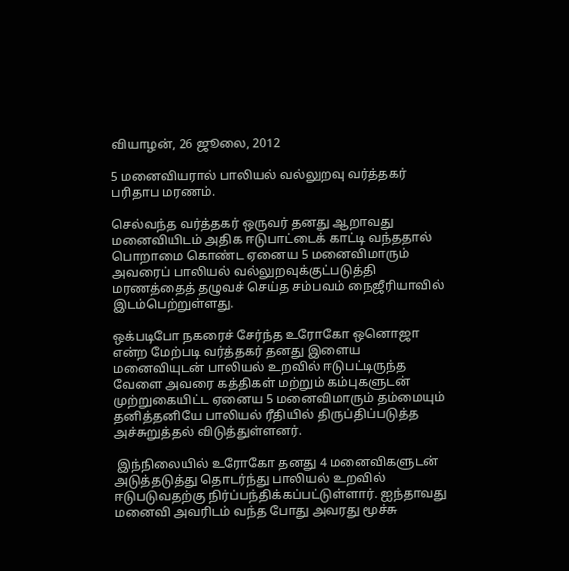வியாழன், 26 ஜூலை, 2012

5 மனைவியரால் பாலியல் வல்லுறவு வர்த்தகர் பரிதாப மரணம்.

செல்வந்த வர்த்தகர் ஒருவர் தனது ஆறாவது மனைவியிடம் அதிக ஈடுபாட்டைக் காட்டி வந்ததால் பொறாமை கொண்ட ஏனைய 5 மனைவிமாரும் அவரைப் பாலியல் வல்லுறவுக்குட்படுத்தி மரணத்தைத் தழுவச் செய்த சம்பவம் நைஜீரியாவில் இடம்பெற்றுள்ளது.

ஒக்படிபோ நகரைச் சேர்ந்த உரோகோ ஒனொஜா என்ற மேற்படி வர்த்தகர் தனது இளைய மனைவியுடன் பாலியல் உறவில் ஈடுபட்டிருந்த வேளை அவரை கத்திகள் மற்றும் கம்புகளுடன் முற்றுகையிட்ட ஏனைய 5 மனைவிமாரும் தம்மையும் தனித்தனியே பாலியல் ரீதியில் திருப்திப்படுத்த அச்சுறுத்தல் விடுத்துள்ளனர்.

 இந்நிலையில் உரோகோ தனது 4 மனைவிகளுடன் அடுத்தடுத்து தொடர்ந்து பாலியல் உறவில் ஈடுபடுவதற்கு நிர்ப்பந்திக்கப்பட்டுள்ளார். ஐந்தாவது மனைவி அவரிடம் வந்த போது அவரது மூச்சு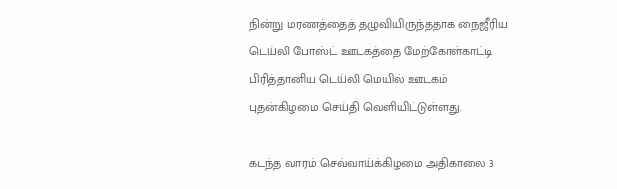நின்று மரணத்தைத் தழுவியிருந்ததாக நைஜீரிய டெய்லி போஸ்ட் ஊடகத்தை மேற்கோள்காட்டி பிரித்தானிய டெய்லி மெயில் ஊடகம் புதன்கிழமை செய்தி வெளியிட்டுள்ளது.

கடந்த வாரம் செவ்வாய்க்கிழமை அதிகாலை 3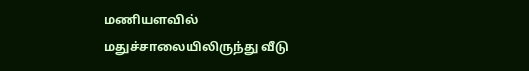மணியளவில் மதுச்சாலையிலிருந்து வீடு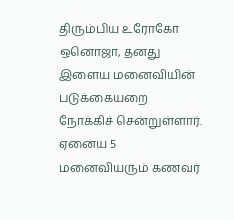திரும்பிய உரோகோ ஒனொஜா, தனது இளைய மனைவியின் படுக்கையறை நோக்கிச் சென்றுள்ளார். ஏனைய 5 மனைவியரும் கணவர்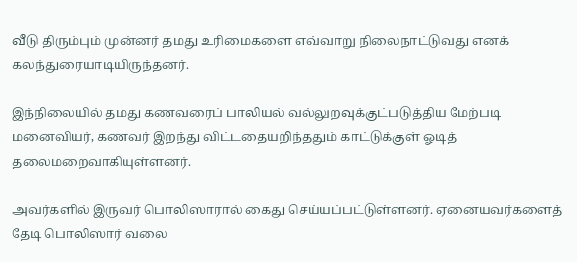வீடு திரும்பும் முன்னர் தமது உரிமைகளை எவ்வாறு நிலைநாட்டுவது எனக் கலந்துரையாடியிருந்தனர்.

இந்நிலையில் தமது கணவரைப் பாலியல் வல்லுறவுக்குட்படுத்திய மேற்படி மனைவியர், கணவர் இறந்து விட்டதையறிந்ததும் காட்டுக்குள் ஓடித் தலைமறைவாகியுள்ளனர்.

அவர்களில் இருவர் பொலிஸாரால் கைது செய்யப்பட்டுள்ளனர். ஏனையவர்களைத் தேடி பொலிஸார் வலை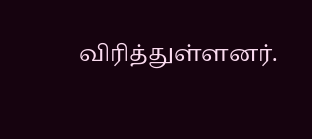விரித்துள்ளனர்.